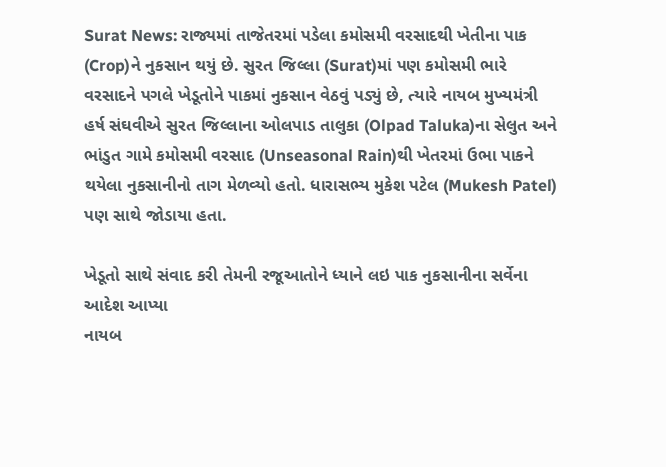Surat News: રાજ્યમાં તાજેતરમાં પડેલા કમોસમી વરસાદથી ખેતીના પાક (Crop)ને નુકસાન થયું છે. સુરત જિલ્લા (Surat)માં પણ કમોસમી ભારે વરસાદને પગલે ખેડૂતોને પાકમાં નુકસાન વેઠવું પડ્યું છે, ત્યારે નાયબ મુખ્યમંત્રી હર્ષ સંઘવીએ સુરત જિલ્લાના ઓલપાડ તાલુકા (Olpad Taluka)ના સેલુત અને ભાંડુત ગામે કમોસમી વરસાદ (Unseasonal Rain)થી ખેતરમાં ઉભા પાકને થયેલા નુકસાનીનો તાગ મેળવ્યો હતો. ધારાસભ્ય મુકેશ પટેલ (Mukesh Patel) પણ સાથે જોડાયા હતા.

ખેડૂતો સાથે સંવાદ કરી તેમની રજૂઆતોને ધ્યાને લઇ પાક નુકસાનીના સર્વેના આદેશ આપ્યા
નાયબ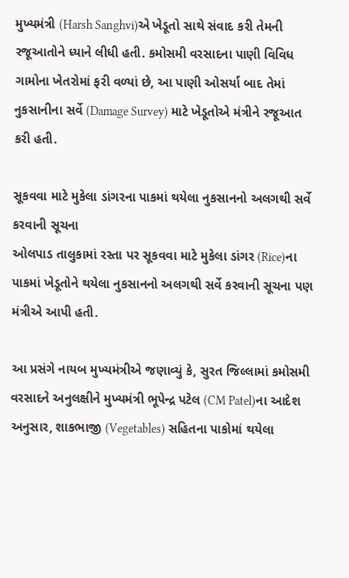મુખ્યમંત્રી (Harsh Sanghvi)એ ખેડૂતો સાથે સંવાદ કરી તેમની રજૂઆતોને ધ્યાને લીધી હતી. કમોસમી વરસાદના પાણી વિવિધ ગામોના ખેતરોમાં ફરી વળ્યાં છે, આ પાણી ઓસર્યા બાદ તેમાં નુકસાનીના સર્વે (Damage Survey) માટે ખેડૂતોએ મંત્રીને રજૂઆત કરી હતી.

સૂકવવા માટે મુકેલા ડાંગરના પાકમાં થયેલા નુકસાનનો અલગથી સર્વે કરવાની સૂચના
ઓલપાડ તાલુકામાં રસ્તા પર સૂકવવા માટે મુકેલા ડાંગર (Rice)ના પાકમાં ખેડૂતોને થયેલા નુકસાનનો અલગથી સર્વે કરવાની સૂચના પણ મંત્રીએ આપી હતી.

આ પ્રસંગે નાયબ મુખ્યમંત્રીએ જણાવ્યું કે, સુરત જિલ્લામાં કમોસમી વરસાદને અનુલક્ષીને મુખ્યમંત્રી ભૂપેન્દ્ર પટેલ (CM Patel)ના આદેશ અનુસાર, શાકભાજી (Vegetables) સહિતના પાકોમાં થયેલા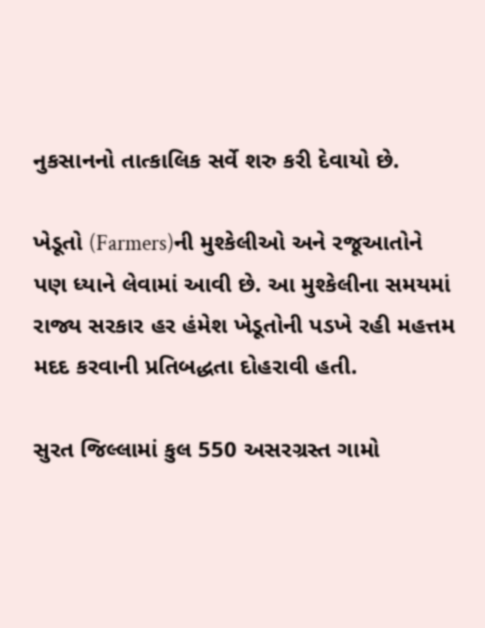નુકસાનનો તાત્કાલિક સર્વે શરુ કરી દેવાયો છે.

ખેડૂતો (Farmers)ની મુશ્કેલીઓ અને રજૂઆતોને પણ ધ્યાને લેવામાં આવી છે. આ મુશ્કેલીના સમયમાં રાજ્ય સરકાર હર હંમેશ ખેડૂતોની પડખે રહી મહત્તમ મદદ કરવાની પ્રતિબદ્ધતા દોહરાવી હતી.

સુરત જિલ્લામાં કુલ 550 અસરગ્રસ્ત ગામો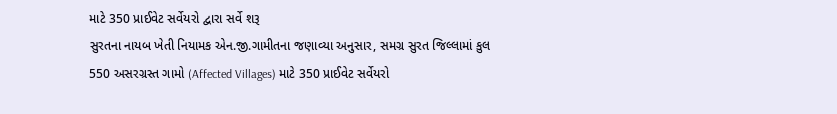માટે 350 પ્રાઈવેટ સર્વેયરો દ્વારા સર્વે શરૂ
સુરતના નાયબ ખેતી નિયામક એન.જી.ગામીતના જણાવ્યા અનુસાર, સમગ્ર સુરત જિલ્લામાં કુલ 550 અસરગ્રસ્ત ગામો (Affected Villages) માટે 350 પ્રાઈવેટ સર્વેયરો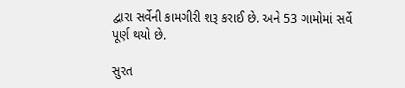દ્વારા સર્વેની કામગીરી શરૂ કરાઈ છે. અને 53 ગામોમાં સર્વે પૂર્ણ થયો છે.

સુરત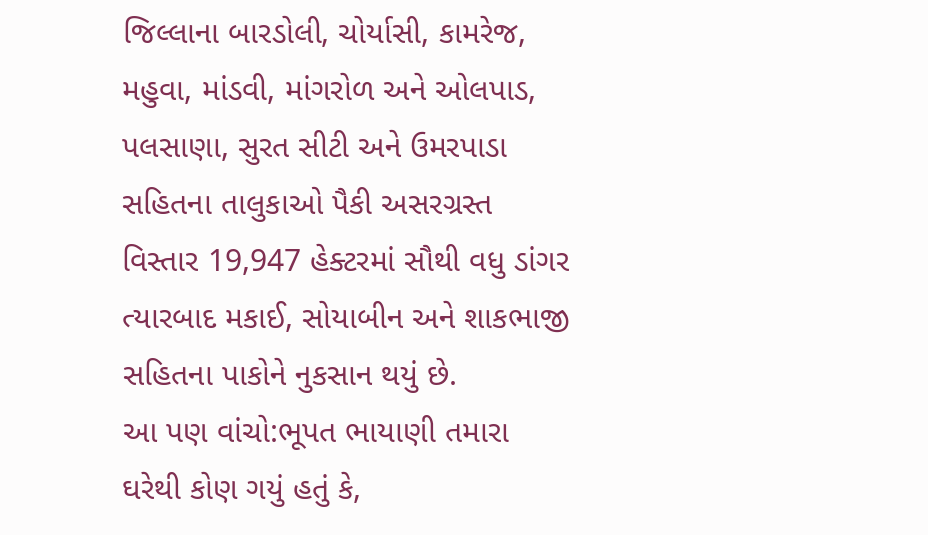જિલ્લાના બારડોલી, ચોર્યાસી, કામરેજ, મહુવા, માંડવી, માંગરોળ અને ઓલપાડ, પલસાણા, સુરત સીટી અને ઉમરપાડા સહિતના તાલુકાઓ પૈકી અસરગ્રસ્ત વિસ્તાર 19,947 હેક્ટરમાં સૌથી વધુ ડાંગર ત્યારબાદ મકાઈ, સોયાબીન અને શાકભાજી સહિતના પાકોને નુકસાન થયું છે.
આ પણ વાંચો:ભૂપત ભાયાણી તમારા ઘરેથી કોણ ગયું હતું કે,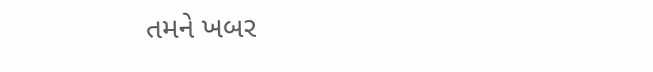તમને ખબર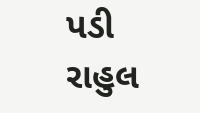પડી રાહુલ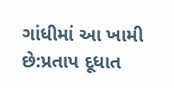ગાંધીમાં આ ખામી છે:પ્રતાપ દૂધાત